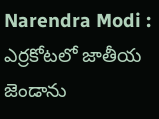Narendra Modi : ఎర్రకోటలో జాతీయ జెండాను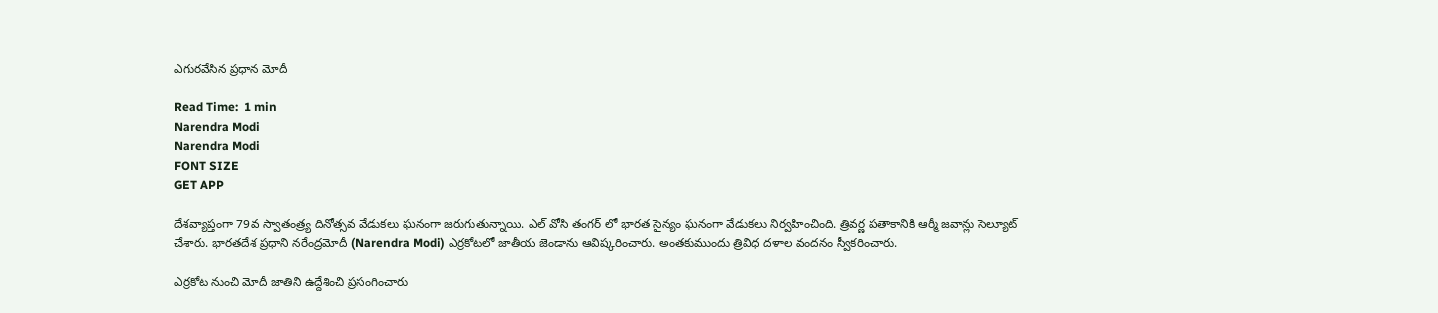ఎగురవేసిన ప్రధాన మోదీ

Read Time:  1 min
Narendra Modi
Narendra Modi
FONT SIZE
GET APP

దేశవ్యాప్తంగా 79వ స్వాతంత్ర్య దినోత్సవ వేడుకలు ఘనంగా జరుగుతున్నాయి. ఎల్ వోసి తంగర్ లో భారత సైన్యం ఘనంగా వేడుకలు నిర్వహించింది. త్రివర్ణ పతాకానికి ఆర్మీ జవాన్లు సెల్యూట్ చేశారు. భారతదేశ ప్రధాని నరేంద్రమోదీ (Narendra Modi) ఎర్రకోటలో జాతీయ జెండాను ఆవిష్కరించారు. అంతకుముందు త్రివిధ దళాల వందనం స్వీకరించారు.

ఎర్రకోట నుంచి మోదీ జాతిని ఉద్దేశించి ప్రసంగించారు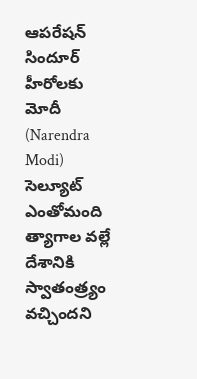ఆపరేషన్ సిందూర్ హీరోలకు మోదీ (Narendra Modi) సెల్యూట్ ఎంతోమంది త్యాగాల వల్లే దేశానికి స్వాతంత్ర్యం వచ్చిందని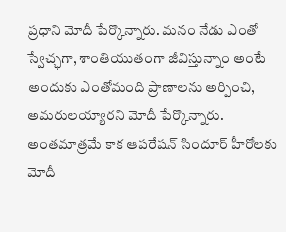ప్రధాని మోదీ పేర్కొన్నారు. మనం నేడు ఎంతో స్వేచ్ఛగా, శాంతియుతంగా జీవిస్తున్నాం అంటే అందుకు ఎంతోమంది ప్రాణాలను అర్పించి, అమరులయ్యారని మోదీ పేర్కొన్నారు. అంతమాత్రమే కాక ఆపరేషన్ సిందూర్ హీరోలకు మోదీ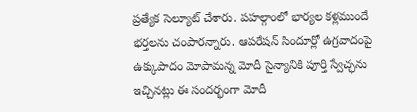ప్రత్యేక సెల్యూట్ చేశారు. పహల్గాంలో భార్యల కళ్లముందే భర్తలను చంపారన్నారు. ఆపరేషన్ సిందూర్లో ఉగ్రవాదంపై ఉక్కుపాదం మోపామన్న మోదీ సైన్యానికి పూర్తి స్వేచ్ఛను ఇచ్చినట్లు ఈ సందర్భంగా మోదీ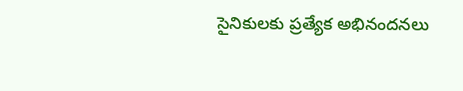సైనికులకు ప్రత్యేక అభినందనలు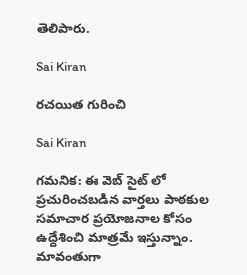తెలిపారు.

Sai Kiran

రచయిత గురించి

Sai Kiran

గమనిక: ఈ వెబ్ సైట్ లో ప్రచురించబడిన వార్తలు పాఠకుల సమాచార ప్రయోజనాల కోసం ఉద్దేశించి మాత్రమే ఇస్తున్నాం. మావంతుగా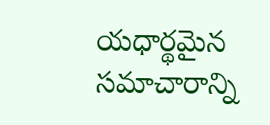యధార్థమైన సమాచారాన్ని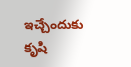ఇచ్చేందుకు కృషి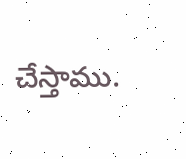చేస్తాము.